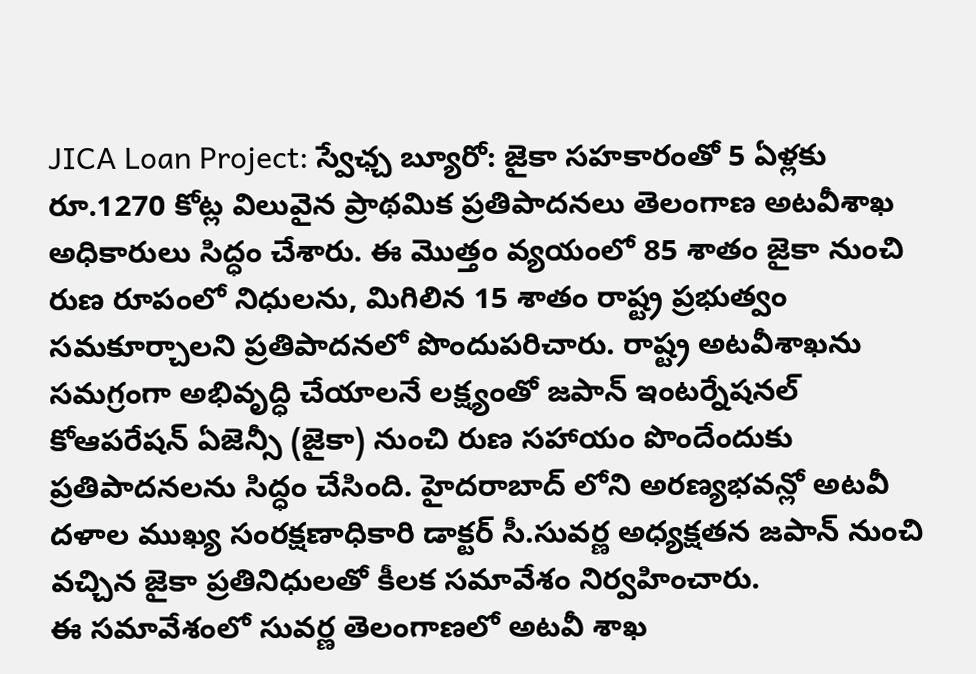JICA Loan Project: స్వేఛ్చ బ్యూరో: జైకా సహకారంతో 5 ఏళ్లకు రూ.1270 కోట్ల విలువైన ప్రాథమిక ప్రతిపాదనలు తెలంగాణ అటవీశాఖ అధికారులు సిద్ధం చేశారు. ఈ మొత్తం వ్యయంలో 85 శాతం జైకా నుంచి రుణ రూపంలో నిధులను, మిగిలిన 15 శాతం రాష్ట్ర ప్రభుత్వం సమకూర్చాలని ప్రతిపాదనలో పొందుపరిచారు. రాష్ట్ర అటవీశాఖను సమగ్రంగా అభివృద్ధి చేయాలనే లక్ష్యంతో జపాన్ ఇంటర్నేషనల్ కోఆపరేషన్ ఏజెన్సీ (జైకా) నుంచి రుణ సహాయం పొందేందుకు ప్రతిపాదనలను సిద్ధం చేసింది. హైదరాబాద్ లోని అరణ్యభవన్లో అటవీ దళాల ముఖ్య సంరక్షణాధికారి డాక్టర్ సీ.సువర్ణ అధ్యక్షతన జపాన్ నుంచి వచ్చిన జైకా ప్రతినిధులతో కీలక సమావేశం నిర్వహించారు.
ఈ సమావేశంలో సువర్ణ తెలంగాణలో అటవీ శాఖ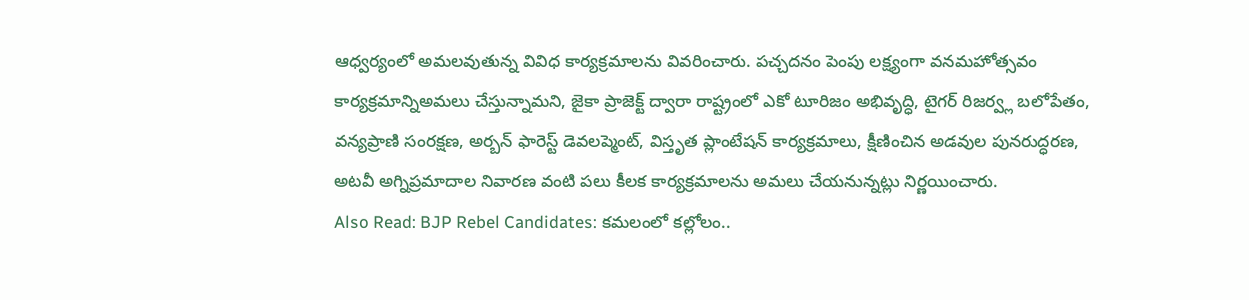ఆధ్వర్యంలో అమలవుతున్న వివిధ కార్యక్రమాలను వివరించారు. పచ్చదనం పెంపు లక్ష్యంగా వనమహోత్సవం కార్యక్రమాన్నిఅమలు చేస్తున్నామని, జైకా ప్రాజెక్ట్ ద్వారా రాష్ట్రంలో ఎకో టూరిజం అభివృద్ధి, టైగర్ రిజర్వ్ల బలోపేతం, వన్యప్రాణి సంరక్షణ, అర్బన్ ఫారెస్ట్ డెవలప్మెంట్, విస్తృత ప్లాంటేషన్ కార్యక్రమాలు, క్షీణించిన అడవుల పునరుద్ధరణ, అటవీ అగ్నిప్రమాదాల నివారణ వంటి పలు కీలక కార్యక్రమాలను అమలు చేయనున్నట్లు నిర్ణయించారు.
Also Read: BJP Rebel Candidates: కమలంలో కల్లోలం..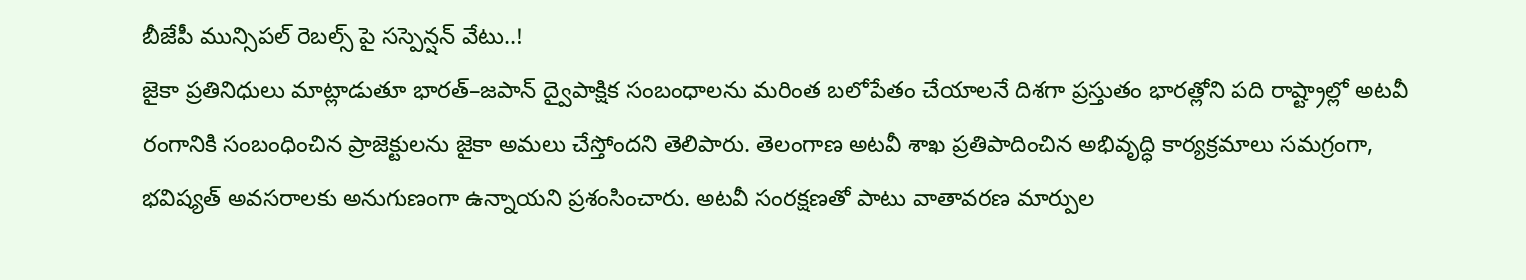బీజేపీ మున్సిపల్ రెబల్స్ పై సస్పెన్షన్ వేటు..!
జైకా ప్రతినిధులు మాట్లాడుతూ భారత్–జపాన్ ద్వైపాక్షిక సంబంధాలను మరింత బలోపేతం చేయాలనే దిశగా ప్రస్తుతం భారత్లోని పది రాష్ట్రాల్లో అటవీ రంగానికి సంబంధించిన ప్రాజెక్టులను జైకా అమలు చేస్తోందని తెలిపారు. తెలంగాణ అటవీ శాఖ ప్రతిపాదించిన అభివృద్ధి కార్యక్రమాలు సమగ్రంగా, భవిష్యత్ అవసరాలకు అనుగుణంగా ఉన్నాయని ప్రశంసించారు. అటవీ సంరక్షణతో పాటు వాతావరణ మార్పుల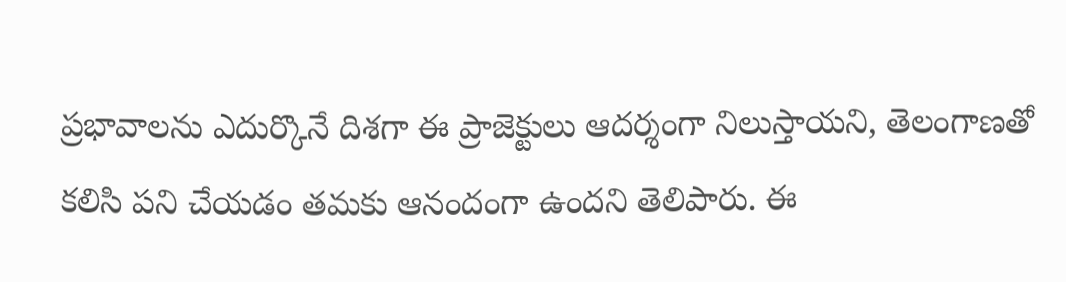ప్రభావాలను ఎదుర్కొనే దిశగా ఈ ప్రాజెక్టులు ఆదర్శంగా నిలుస్తాయని, తెలంగాణతో కలిసి పని చేయడం తమకు ఆనందంగా ఉందని తెలిపారు. ఈ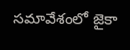సమావేశంలో జైకా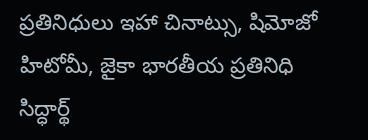ప్రతినిధులు ఇహా చినాట్సు, షిమోజో హిటోమీ, జైకా భారతీయ ప్రతినిధి సిద్ధార్థ్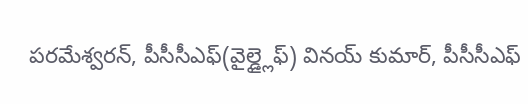పరమేశ్వరన్, పీసీసీఎఫ్(వైల్డ్లైఫ్) వినయ్ కుమార్, పీసీసీఎఫ్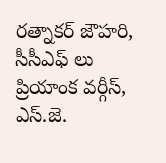రత్నాకర్ జౌహరి, సీసీఎఫ్ లు ప్రియాంక వర్గీస్, ఎస్.జె.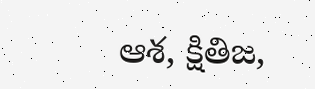ఆశ, క్షితిజ,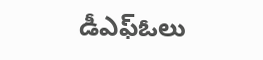డీఎఫ్ఓలు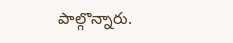పాల్గొన్నారు.